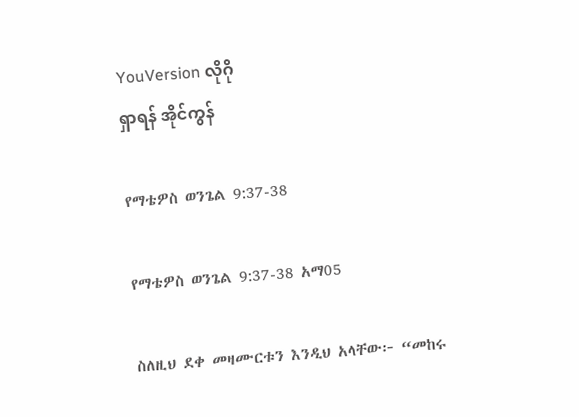YouVersion လိုဂို
ရှာရန် အိုင်ကွန်

የማቴዎስ ወንጌል 9:37-38

የማቴዎስ ወንጌል 9:37-38 አማ05

ስለዚህ ደቀ መዛሙርቱን እንዲህ አላቸው፦ “መከሩ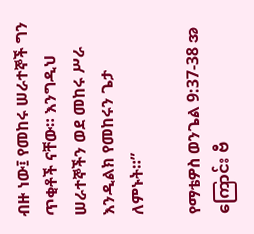ብዙ ነው፤ የመከሩ ሠራተኞች ግን ጥቂቶች ናቸው። እንግዲህ ሠራተኞችን ወደ መከሩ ሥራ እንዲልክ የመከሩን ጌታ ለምኑት።”

የማቴዎስ ወንጌል 9:37-38 အကြောင်း ဗီ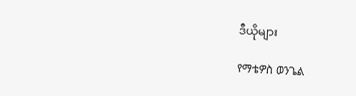ဒီယိုများ

የማቴዎስ ወንጌል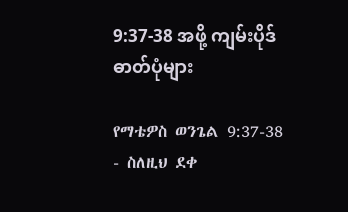9:37-38 အဖို့ ကျမ်းပိုဒ်ဓာတ်ပုံများ

የማቴዎስ ወንጌል 9:37-38 - ስለዚህ ደቀ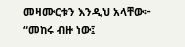መዛሙርቱን እንዲህ አላቸው፦ “መከሩ ብዙ ነው፤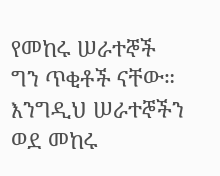የመከሩ ሠራተኞች ግን ጥቂቶች ናቸው። እንግዲህ ሠራተኞችን ወደ መከሩ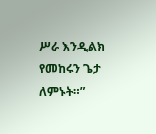ሥራ እንዲልክ የመከሩን ጌታ ለምኑት።”